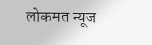लोकमत न्यूज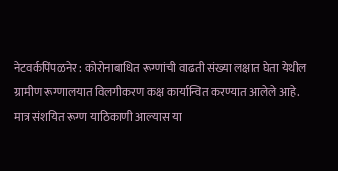नेटवर्कपिंपळनेर : कोरोनाबाधित रूग्णांची वाढती संख्या लक्षात घेता येथील ग्रामीण रूग्णालयात विलगीकरण कक्ष कार्यान्वित करण्यात आलेले आहे. मात्र संशयित रूग्ण याठिकाणी आल्यास या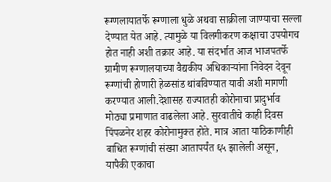रूग्णलायातर्फे रूग्णाला धुळे अथवा साक्रीला जाण्याचा सल्ला देण्यात येत आहे. त्यामुळे या विलगीकरण कक्षाचा उपयोगच होत नाही अशी तक्रार आहे. या संदर्भात आज भाजपतर्फे ग्रामीण रूग्णालयाच्या वैद्यकीय अधिकाऱ्यांना निवेदन देवून रूग्णांची होणारी हेळसांड थांबविण्यात यावी अशी मागणी करण्यात आली.देशासह राज्यातही कोरोनाचा प्रादुर्भाव मोठ्या प्रमाणात वाढलेला आहे. सुरवातीचे काही दिवस पिंपळनेर शहर कोरोनामुक्त होते. मात्र आता याठिकाणीही बाधित रूग्णांची संख्या आतापर्यंत ६५ झालेली असून, यापैकी एकाचा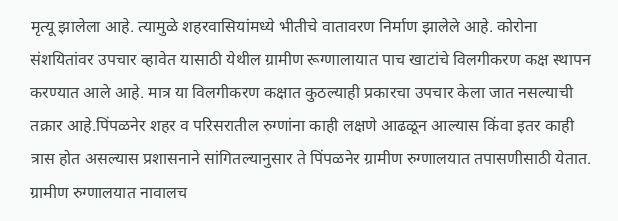मृत्यू झालेला आहे. त्यामुळे शहरवासियांमध्ये भीतीचे वातावरण निर्माण झालेले आहे. कोरोना संशयितांवर उपचार व्हावेत यासाठी येथील ग्रामीण रूग्णालायात पाच खाटांचे विलगीकरण कक्ष स्थापन करण्यात आले आहे. मात्र या विलगीकरण कक्षात कुठल्याही प्रकारचा उपचार केला जात नसल्याची तक्रार आहे.पिंपळनेर शहर व परिसरातील रुग्णांना काही लक्षणे आढळून आल्यास किंवा इतर काही त्रास होत असल्यास प्रशासनाने सांगितल्यानुसार ते पिंपळनेर ग्रामीण रुग्णालयात तपासणीसाठी येतात. ग्रामीण रुग्णालयात नावालच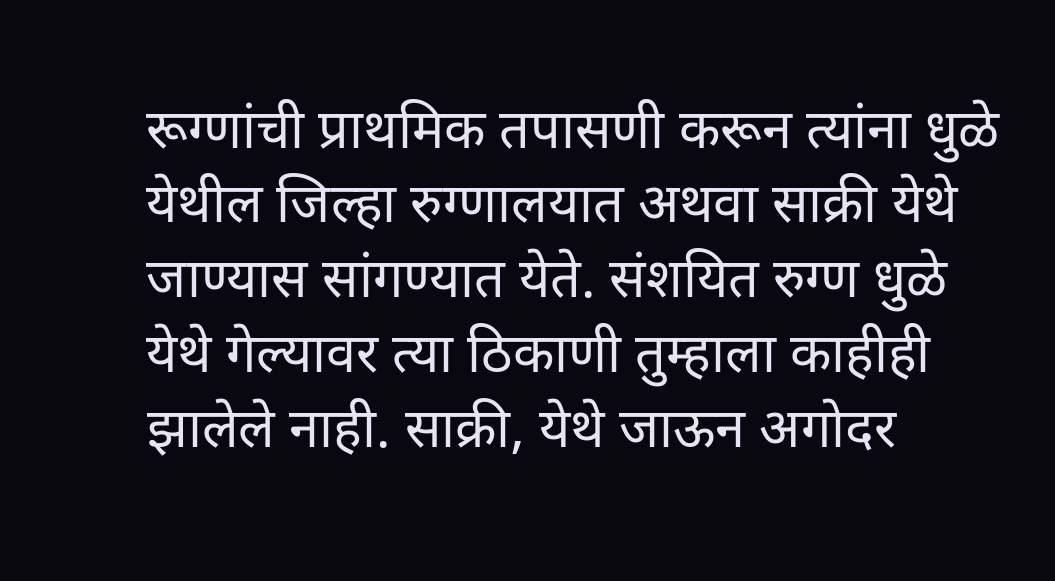रूग्णांची प्राथमिक तपासणी करून त्यांना धुळे येथील जिल्हा रुग्णालयात अथवा साक्री येथे जाण्यास सांगण्यात येते. संशयित रुग्ण धुळे येथे गेल्यावर त्या ठिकाणी तुम्हाला काहीही झालेले नाही. साक्री, येथे जाऊन अगोदर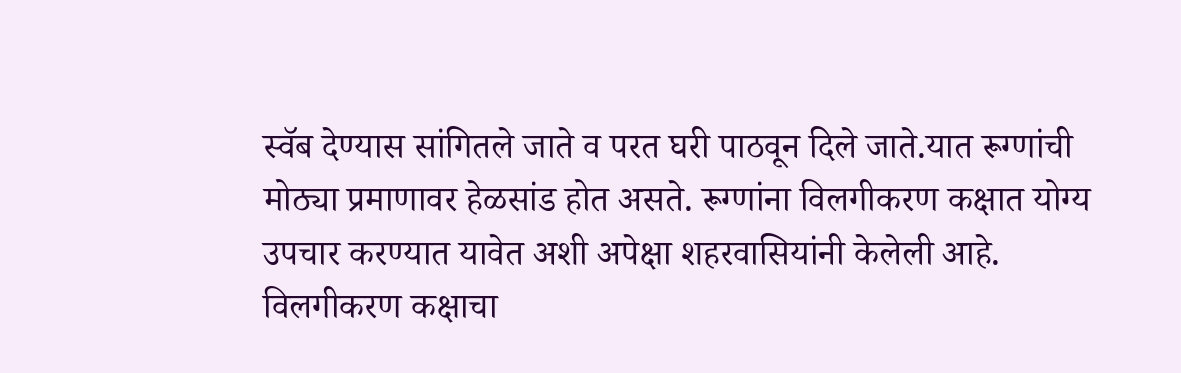स्वॅब देण्यास सांगितले जाते व परत घरी पाठवून दिले जाते.यात रूग्णांची मोठ्या प्रमाणावर हेळसांड होत असते. रूग्णांना विलगीकरण कक्षात योग्य उपचार करण्यात यावेत अशी अपेक्षा शहरवासियांनी केलेली आहे.
विलगीकरण कक्षाचा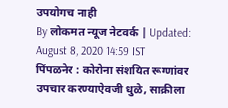उपयोगच नाही
By लोकमत न्यूज नेटवर्क | Updated: August 8, 2020 14:59 IST
पिंपळनेर : कोरोना संशयित रूग्णांवर उपचार करण्याऐवजी धुळे, साक्रीला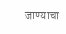जाण्याचा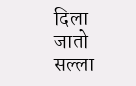दिला जातो सल्ला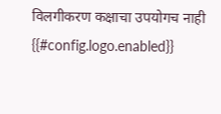विलगीकरण कक्षाचा उपयोगच नाही
{{#config.logo.enabled}}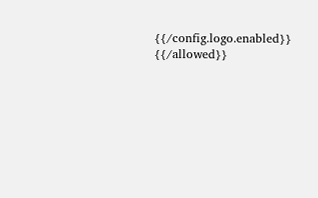{{/config.logo.enabled}}
{{/allowed}}